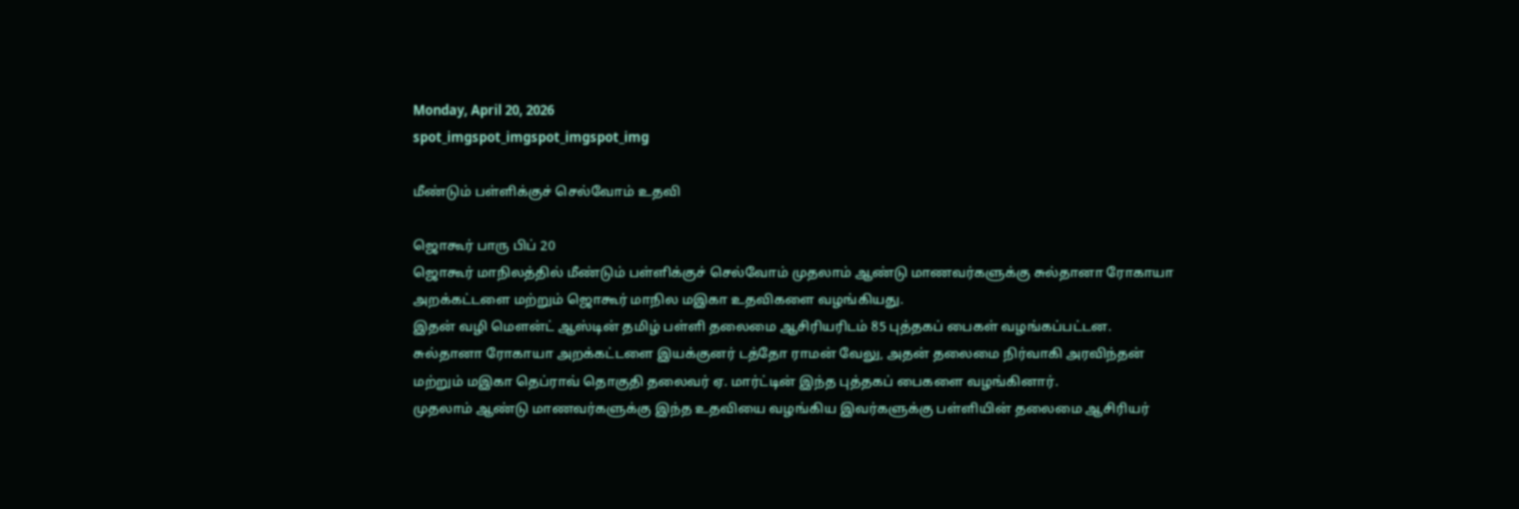Monday, April 20, 2026
spot_imgspot_imgspot_imgspot_img

மீண்டும் பள்ளிக்குச் செல்வோம் உதவி

ஜொகூர் பாரு பிப் 20
ஜொகூர் மாநிலத்தில் மீண்டும் பள்ளிக்குச் செல்வோம் முதலாம் ஆண்டு மாணவர்களுக்கு சுல்தானா ரோகாயா அறக்கட்டளை மற்றும் ஜொகூர் மாநில மஇகா உதவிகளை வழங்கியது.
இதன் வழி மௌன்ட் ஆஸ்டின் தமிழ் பள்ளி தலைமை ஆசிரியரிடம் 85 புத்தகப் பைகள் வழங்கப்பட்டன.
சுல்தானா ரோகாயா அறக்கட்டளை இயக்குனர் டத்தோ ராமன் வேலு, அதன் தலைமை நிர்வாகி அரவிந்தன் மற்றும் மஇகா தெப்ராவ் தொகுதி தலைவர் ஏ. மார்ட்டின் இந்த புத்தகப் பைகளை வழங்கினார்.
முதலாம் ஆண்டு மாணவர்களுக்கு இந்த உதவியை வழங்கிய இவர்களுக்கு பள்ளியின் தலைமை ஆசிரியர்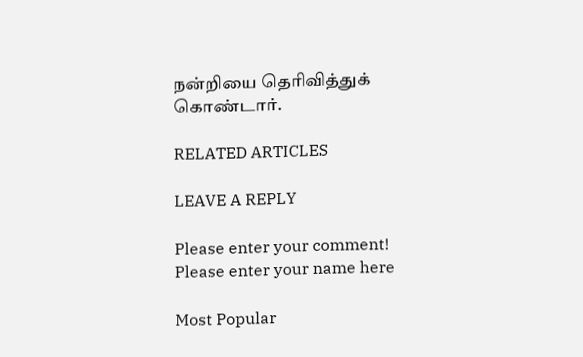நன்றியை தெரிவித்துக் கொண்டார்.

RELATED ARTICLES

LEAVE A REPLY

Please enter your comment!
Please enter your name here

Most Popular